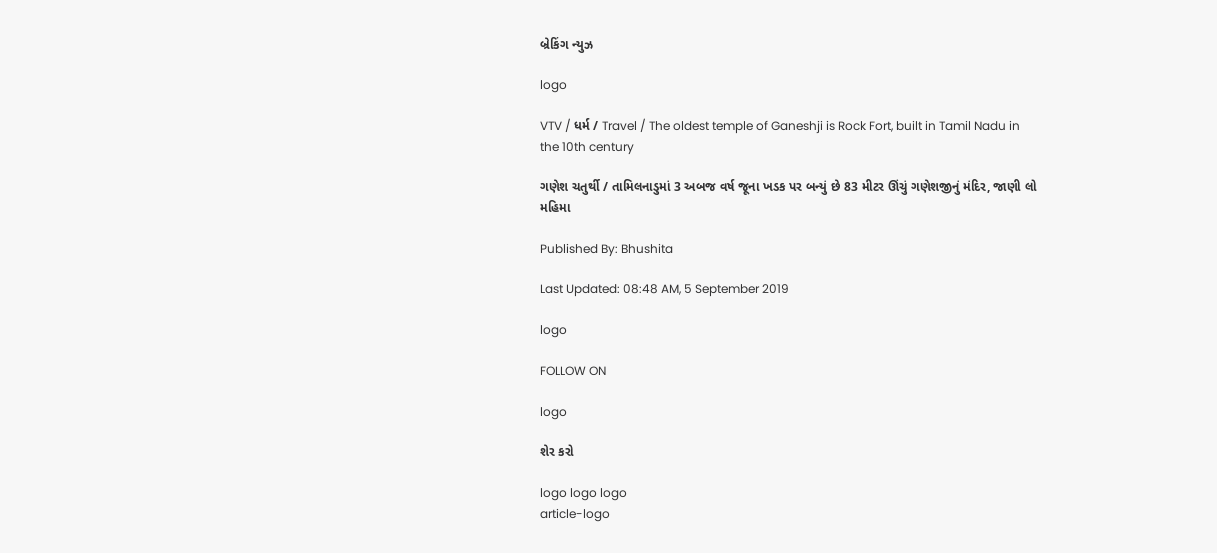બ્રેકિંગ ન્યુઝ

logo

VTV / ધર્મ / Travel / The oldest temple of Ganeshji is Rock Fort, built in Tamil Nadu in the 10th century

ગણેશ ચતુર્થી / તામિલનાડુમાં 3 અબજ વર્ષ જૂના ખડક પર બન્યું છે 83 મીટર ઊંચું ગણેશજીનું મંદિર, જાણી લો મહિમા

Published By: Bhushita

Last Updated: 08:48 AM, 5 September 2019

logo

FOLLOW ON

logo

શેર કરો

logo logo logo
article-logo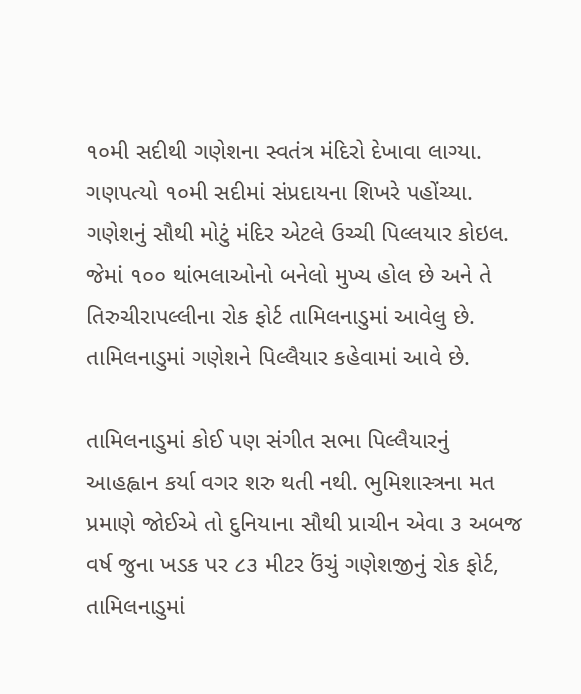૧૦મી સદીથી ગણેશના સ્વતંત્ર મંદિરો દેખાવા લાગ્યા. ગણપત્યો ૧૦મી સદીમાં સંપ્રદાયના શિખરે પહોંચ્યા. ગણેશનું સૌથી મોટું મંદિર એટલે ઉચ્ચી પિલ્લયાર કોઇલ. જેમાં ૧૦૦ થાંભલાઓનો બનેલો મુખ્ય હોલ છે અને તે તિરુચીરાપલ્લીના રોક ફોર્ટ તામિલનાડુમાં આવેલુ છે. તામિલનાડુમાં ગણેશને પિલ્લૈયાર કહેવામાં આવે છે.

તામિલનાડુમાં કોઈ પણ સંગીત સભા પિલ્લૈયારનું આહહ્વાન કર્યા વગર શરુ થતી નથી. ભુમિશાસ્ત્રના મત પ્રમાણે જોઈએ તો દુનિયાના સૌથી પ્રાચીન એવા ૩ અબજ વર્ષ જુના ખડક પર ૮૩ મીટર ઉંચું ગણેશજીનું રોક ફોર્ટ, તામિલનાડુમાં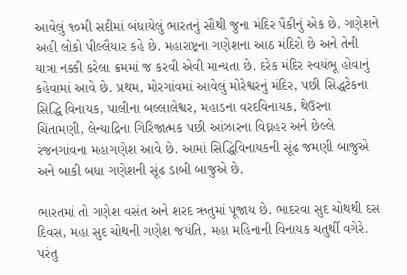આવેલું ૧૦મી સદીમાં બંધાયેલું ભારતનું સૌથી જુના મંદિર પૈકીનું એક છે. ગણેશને અહી લોકો પીલ્લૈયાર કહે છે. મહારાષ્ટ્રના ગણેશના આઠ મંદિરો છે અને તેની યાત્રા નક્કી કરેલા ક્રમમાં જ કરવી એવી માન્યતા છે. દરેક મંદિર સ્વયંભૂ હોવાનું કહેવામાં આવે છે. પ્રથમ, મોરગાંવમાં આવેલું મોરેશ્વરનું મંદિર, પછી સિદ્ધટેકના સિદ્ધિ વિનાયક, પાલીના બલ્લાલેશ્વર, મહાડના વરદવિનાયક, થેઉરના ચિંતામણી, લેન્યાદ્રિના ગિરિજાત્મક પછી આંઝારના વિઘ્નહર અને છેલ્લે રંજનગાંવના મહાગણેશ આવે છે. આમાં સિદ્ધિવિનાયકની સૂંઢ જમણી બાજુએ અને બાકી બધા ગણેશની સૂંઢ ડાબી બાજુએ છે.

ભારતમાં તો ગણેશ વસંત અને શરદ ઋતુમાં પૂજાય છે. ભાદરવા સુદ ચોથથી દસ દિવસ, મહા સુદ ચોથની ગણેશ જયંતિ, મહા મહિનાની વિનાયક ચતુર્થી વગેરે. પરંતુ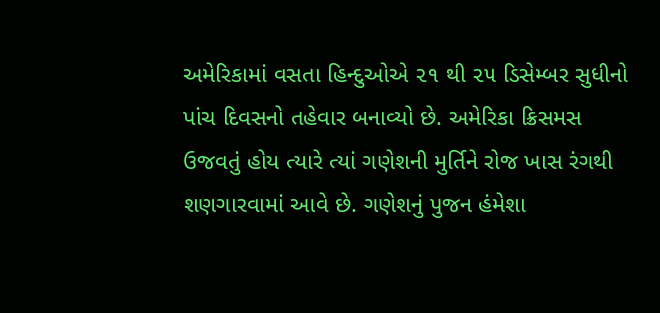અમેરિકામાં વસતા હિન્દુઓએ ૨૧ થી ૨૫ ડિસેમ્બર સુધીનો પાંચ દિવસનો તહેવાર બનાવ્યો છે. અમેરિકા ક્રિસમસ ઉજવતું હોય ત્યારે ત્યાં ગણેશની મુર્તિને રોજ ખાસ રંગથી શણગારવામાં આવે છે. ગણેશનું પુજન હંમેશા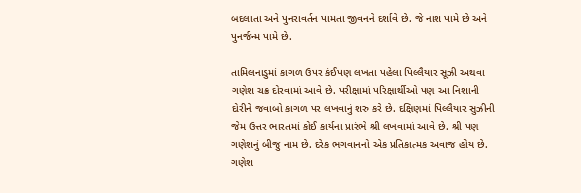બદલાતા અને પુનરાવર્તન પામતા જીવનને દર્શાવે છે. જે નાશ પામે છે અને પુનર્જન્મ પામે છે.

તામિલનાડુમાં કાગળ ઉપર કંઈપણ લખતા પહેલા પિલ્લૈયાર સૂઝી અથવા ગણેશ ચક્ર દોરવામાં આવે છે. પરીક્ષામાં પરિક્ષાર્થીઓ પણ આ નિશાની દોરીને જવાબો કાગળ પર લખવાનું શરુ કરે છે. દક્ષિણમાં પિલ્લૈયાર સુઝીની જેમ ઉત્તર ભારતમાં કોઈ કાર્યના પ્રારંભે શ્રી લખવામાં આવે છે. શ્રી પણ ગણેશનું બીજુ નામ છે. દરેક ભગવાનનો એક પ્રતિકાત્મક અવાજ હોય છે. ગણેશ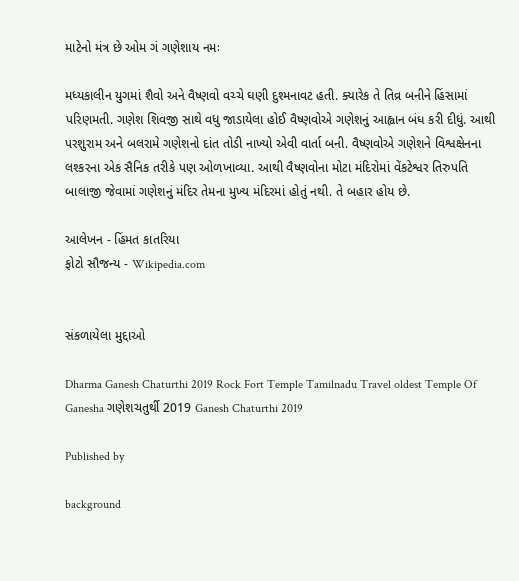માટેનો મંત્ર છે ઓમ ગં ગણેશાય નમઃ

મધ્યકાલીન યુગમાં શૈવો અને વૈષ્ણવો વચ્ચે ઘણી દુશ્મનાવટ હતી. ક્યારેક તે તિવ્ર બનીને હિંસામાં પરિણમતી. ગણેશ શિવજી સાથે વધુ જાડાયેલા હોઈ વૈષ્ણવોએ ગણેશનું આહ્વાન બંધ કરી દીધું. આથી પરશુરામ અને બલરામે ગણેશનો દાંત તોડી નાખ્યો એવી વાર્તા બની. વૈષ્ણવોએ ગણેશને વિશ્વક્ષેનના લશ્કરના એક સૈનિક તરીકે પણ ઓળખાવ્યા. આથી વૈષ્ણવોના મોટા મંદિરોમાં વેંકટેશ્વર તિરુપતિ બાલાજી જેવામાં ગણેશનું મંદિર તેમના મુખ્ય મંદિરમાં હોતું નથી. તે બહાર હોય છે.

આલેખન - હિંમત કાતરિયા
ફોટો સૌજન્ય - Wikipedia.com


સંકળાયેલા મુદ્દાઓ

Dharma Ganesh Chaturthi 2019 Rock Fort Temple Tamilnadu Travel oldest Temple Of Ganesha ગણેશચતુર્થી 2019 Ganesh Chaturthi 2019

Published by

background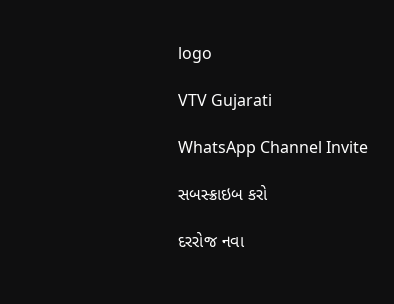logo

VTV Gujarati

WhatsApp Channel Invite

સબસ્ક્રાઇબ કરો

દરરોજ નવા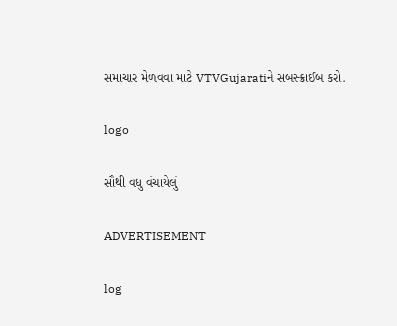સમાચાર મેળવવા માટે VTVGujaratiને સબસ્ક્રાઈબ કરો.

logo

સૌથી વધુ વંચાયેલું

ADVERTISEMENT

log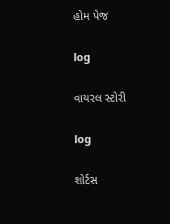હોમ પેજ

log

વાયરલ સ્ટોરી

log

શોર્ટસ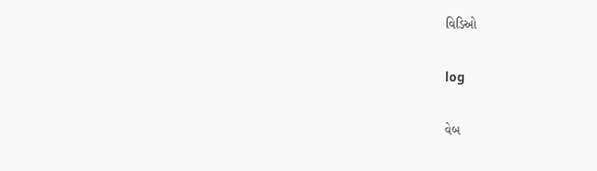વિડિઓ

log

વેબ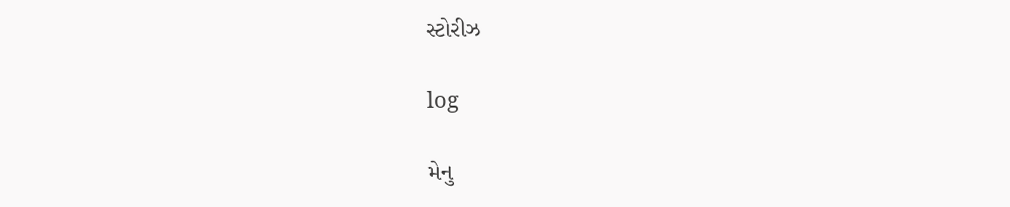સ્ટોરીઝ

log

મેનુ